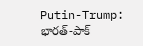Putin-Trump: భారత్-పాక్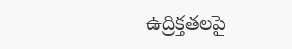ఉద్రిక్తతలపై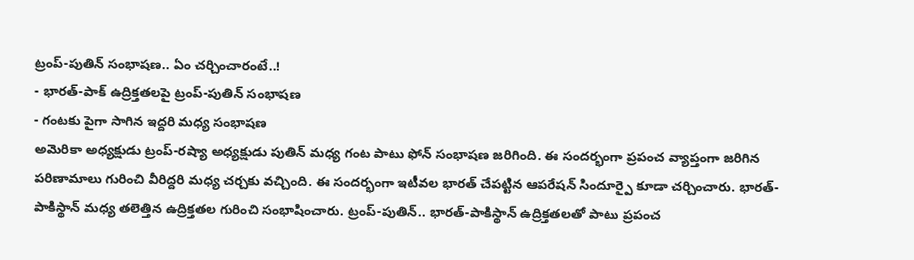ట్రంప్-పుతిన్ సంభాషణ.. ఏం చర్చించారంటే..!
- భారత్-పాక్ ఉద్రిక్తతలపై ట్రంప్-పుతిన్ సంభాషణ
- గంటకు పైగా సాగిన ఇద్దరి మధ్య సంభాషణ
అమెరికా అధ్యక్షుడు ట్రంప్-రష్యా అధ్యక్షుడు పుతిన్ మధ్య గంట పాటు ఫోన్ సంభాషణ జరిగింది. ఈ సందర్భంగా ప్రపంచ వ్యాప్తంగా జరిగిన పరిణామాలు గురించి వీరిద్దరి మధ్య చర్చకు వచ్చింది. ఈ సందర్భంగా ఇటీవల భారత్ చేపట్టిన ఆపరేషన్ సిందూర్పై కూడా చర్చించారు. భారత్-పాకిస్థాన్ మధ్య తలెత్తిన ఉద్రిక్తతల గురించి సంభాషించారు. ట్రంప్-పుతిన్.. భారత్-పాకిస్థాన్ ఉద్రిక్తతలతో పాటు ప్రపంచ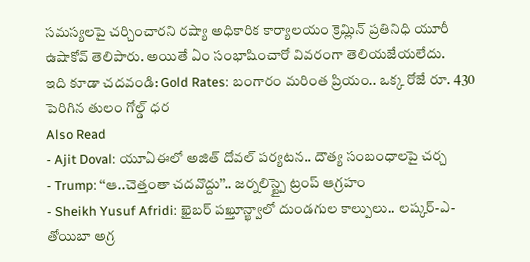సమస్యలపై చర్చించారని రష్యా అధికారిక కార్యాలయం క్రెమ్లిన్ ప్రతినిధి యూరీ ఉషాకోవ్ తెలిపారు. అయితే ఏం సంభాషించారో వివరంగా తెలియజేయలేదు.
ఇది కూడా చదవండి: Gold Rates: బంగారం మరింత ప్రియం.. ఒక్క రోజే రూ. 430 పెరిగిన తులం గోల్డ్ ధర
Also Read
- Ajit Doval: యూఏఈలో అజిత్ దోవల్ పర్యటన.. దౌత్య సంబంధాలపై చర్చ
- Trump: ‘‘ఆ..చెత్తంతా చదవొద్దు’’.. జర్నలిస్ట్పై ట్రంప్ ఆగ్రహం
- Sheikh Yusuf Afridi: ఖైబర్ పఖ్తూన్ఖ్వాలో దుండగుల కాల్పులు.. లష్కర్-ఎ-తోయిబా అగ్ర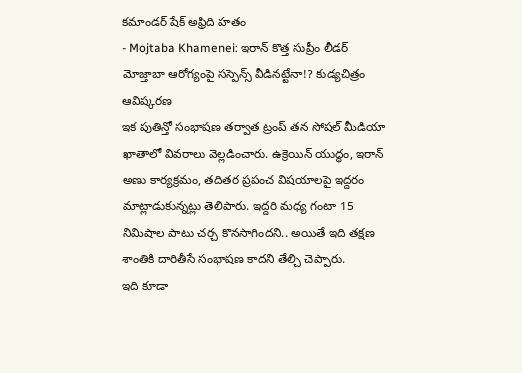కమాండర్ షేక్ అఫ్రిది హతం
- Mojtaba Khamenei: ఇరాన్ కొత్త సుప్రీం లీడర్ మోజ్తాబా ఆరోగ్యంపై సస్పెన్స్ వీడినట్టేనా!? కుడ్యచిత్రం ఆవిష్కరణ
ఇక పుతిన్తో సంభాషణ తర్వాత ట్రంప్ తన సోషల్ మీడియా ఖాతాలో వివరాలు వెల్లడించారు. ఉక్రెయిన్ యుద్ధం, ఇరాన్ అణు కార్యక్రమం, తదితర ప్రపంచ విషయాలపై ఇద్దరం మాట్లాడుకున్నట్లు తెలిపారు. ఇద్దరి మధ్య గంటా 15 నిమిషాల పాటు చర్చ కొనసాగిందని.. అయితే ఇది తక్షణ శాంతికి దారితీసే సంభాషణ కాదని తేల్చి చెప్పారు.
ఇది కూడా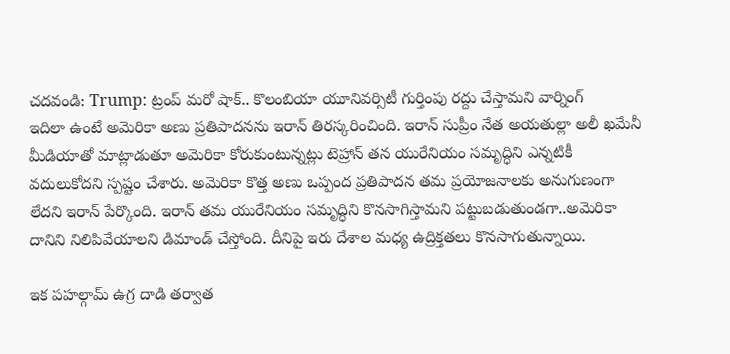చదవండి: Trump: ట్రంప్ మరో షాక్.. కొలంబియా యూనివర్సిటీ గుర్తింపు రద్దు చేస్తామని వార్నింగ్
ఇదిలా ఉంటే అమెరికా అణు ప్రతిపాదనను ఇరాన్ తిరస్కరించింది. ఇరాన్ సుప్రీం నేత అయతుల్లా అలీ ఖమేనీ మీడియాతో మాట్లాడుతూ అమెరికా కోరుకుంటున్నట్లు టెహ్రాన్ తన యురేనియం సమృద్ధిని ఎన్నటికీ వదులుకోదని స్పష్టం చేశారు. అమెరికా కొత్త అణు ఒప్పంద ప్రతిపాదన తమ ప్రయోజనాలకు అనుగుణంగా లేదని ఇరాన్ పేర్కొంది. ఇరాన్ తమ యురేనియం సమృద్ధిని కొనసాగిస్తామని పట్టుబడుతుండగా..అమెరికా దానిని నిలిపివేయాలని డిమాండ్ చేస్తోంది. దీనిపై ఇరు దేశాల మధ్య ఉద్రిక్తతలు కొనసాగుతున్నాయి.

ఇక పహల్గామ్ ఉగ్ర దాడి తర్వాత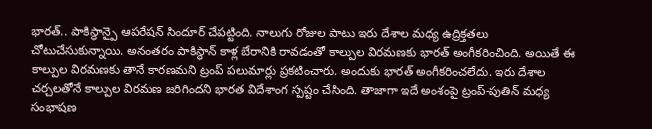భారత్.. పాకిస్థాన్పై ఆపరేషన్ సిందూర్ చేపట్టింది. నాలుగు రోజుల పాటు ఇరు దేశాల మధ్య ఉద్రిక్తతలు చోటుచేసుకున్నాయి. అనంతరం పాకిస్థాన్ కాళ్ల బేరానికి రావడంతో కాల్పుల విరమణకు భారత్ అంగీకరించింది. అయితే ఈ కాల్పుల విరమణకు తానే కారణమని ట్రంప్ పలుమార్లు ప్రకటించారు. అందుకు భారత్ అంగీకరించలేదు. ఇరు దేశాల చర్చలతోనే కాల్పుల విరమణ జరిగిందని భారత విదేశాంగ స్పష్టం చేసింది. తాజాగా ఇదే అంశంపై ట్రంప్-పుతిన్ మధ్య సంభాషణ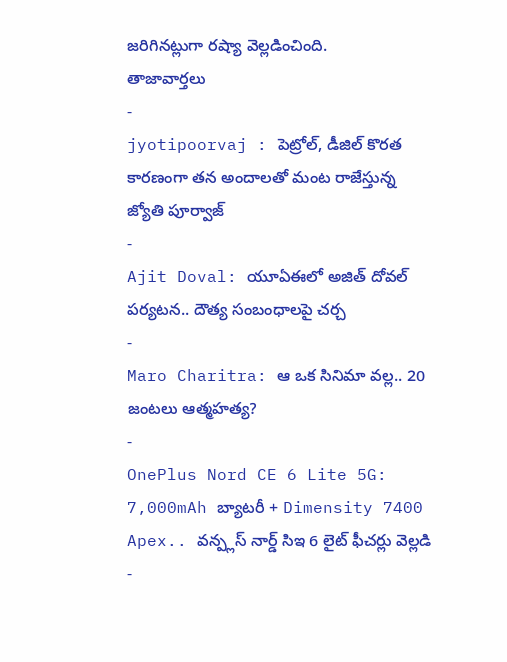జరిగినట్లుగా రష్యా వెల్లడించింది.
తాజావార్తలు
-
jyotipoorvaj : పెట్రోల్, డీజిల్ కొరత కారణంగా తన అందాలతో మంట రాజేస్తున్న జ్యోతి పూర్వాజ్
-
Ajit Doval: యూఏఈలో అజిత్ దోవల్ పర్యటన.. దౌత్య సంబంధాలపై చర్చ
-
Maro Charitra: ఆ ఒక సినిమా వల్ల.. 20 జంటలు ఆత్మహత్య?
-
OnePlus Nord CE 6 Lite 5G: 7,000mAh బ్యాటరీ + Dimensity 7400 Apex.. వన్ప్లస్ నార్డ్ సిఇ 6 లైట్ ఫీచర్లు వెల్లడి
-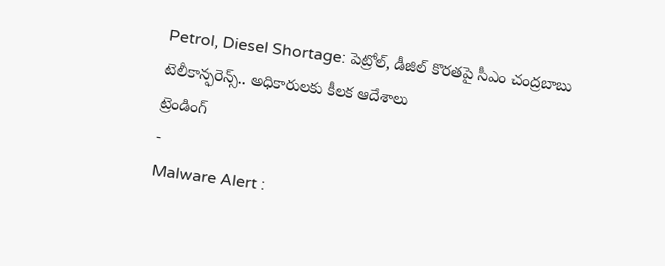Petrol, Diesel Shortage: పెట్రోల్, డీజిల్ కొరతపై సీఎం చంద్రబాబు టెలీకాన్ఫరెన్స్.. అధికారులకు కీలక ఆదేశాలు
ట్రెండింగ్
-
Malware Alert :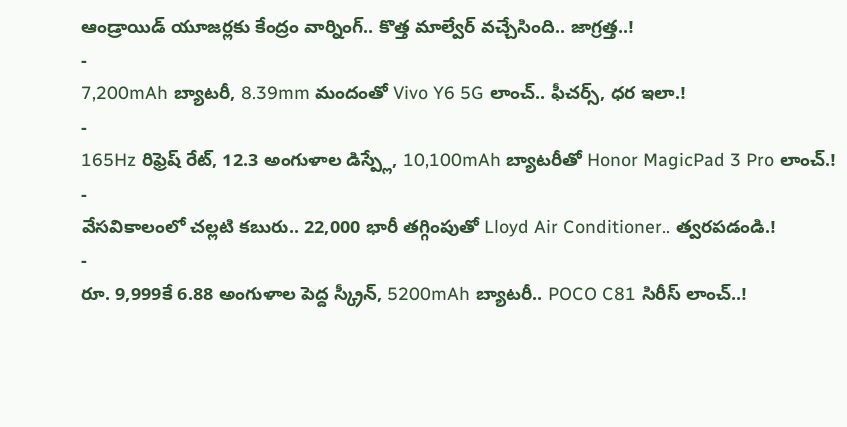ఆండ్రాయిడ్ యూజర్లకు కేంద్రం వార్నింగ్.. కొత్త మాల్వేర్ వచ్చేసింది.. జాగ్రత్త..!
-
7,200mAh బ్యాటరీ, 8.39mm మందంతో Vivo Y6 5G లాంచ్.. ఫీచర్స్, ధర ఇలా.!
-
165Hz రిఫ్రెష్ రేట్, 12.3 అంగుళాల డిస్ప్లే, 10,100mAh బ్యాటరీతో Honor MagicPad 3 Pro లాంచ్.!
-
వేసవికాలంలో చల్లటి కబురు.. 22,000 భారీ తగ్గింపుతో Lloyd Air Conditioner.. త్వరపడండి.!
-
రూ. 9,999కే 6.88 అంగుళాల పెద్ద స్క్రీన్, 5200mAh బ్యాటరీ.. POCO C81 సిరీస్ లాంచ్..!